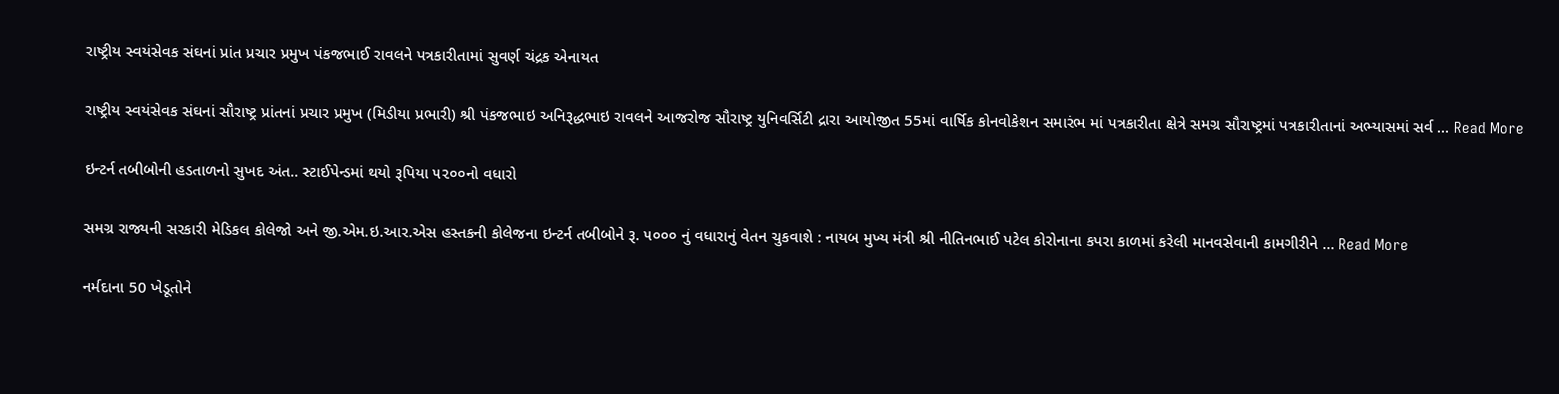રાષ્ટ્રીય સ્વયંસેવક સંઘનાં પ્રાંત પ્રચાર પ્રમુખ પંકજભાઈ રાવલને પત્રકારીતામાં સુવર્ણ ચંદ્રક એનાયત

રાષ્ટ્રીય સ્વયંસેવક સંઘનાં સૌરાષ્ટ્ર પ્રાંતનાં પ્રચાર પ્રમુખ (મિડીયા પ્રભારી) શ્રી પંકજભાઇ અનિરૂદ્ધભાઇ રાવલને આજરોજ સૌરાષ્ટ્ર યુનિવર્સિટી દ્રારા આયોજીત 55માં વાર્ષિક કોનવોકેશન સમારંભ માં પત્રકારીતા ક્ષેત્રે સમગ્ર સૌરાષ્ટ્રમાં પત્રકારીતાનાં અભ્યાસમાં સર્વ … Read More

ઇન્ટર્ન તબીબોની હડતાળનો સુખદ અંત.. સ્ટાઈપેન્ડમાં થયો રૂપિયા ૫૨૦૦નો વધારો

સમગ્ર રાજ્યની સરકારી મેડિકલ કોલેજો અને જી.એમ.ઇ.આર.એસ હસ્તકની કોલેજના ઇન્ટર્ન તબીબોને રૂ. ૫૦૦૦ નું વધારાનું વેતન ચુકવાશે : નાયબ મુખ્ય મંત્રી શ્રી નીતિનભાઈ પટેલ કોરોનાના કપરા કાળમાં કરેલી માનવસેવાની કામગીરીને … Read More

નર્મદાના 50 ખેડૂતોને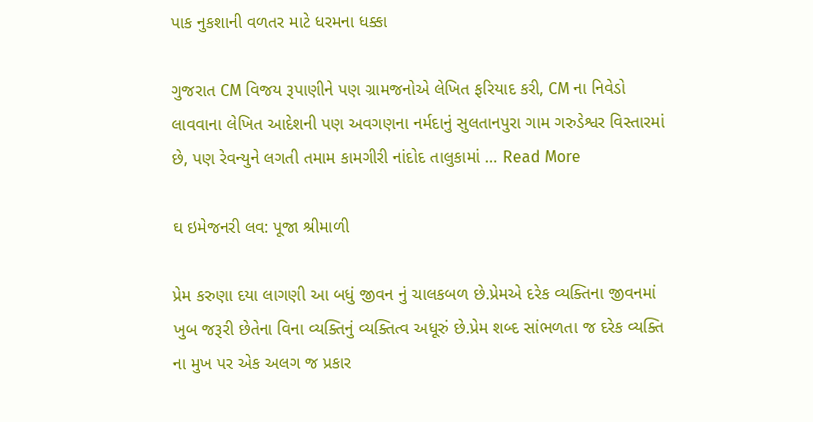પાક નુકશાની વળતર માટે ધરમના ધક્કા

ગુજરાત CM વિજય રૂપાણીને પણ ગ્રામજનોએ લેખિત ફરિયાદ કરી, CM ના નિવેડો લાવવાના લેખિત આદેશની પણ અવગણના નર્મદાનું સુલતાનપુરા ગામ ગરુડેશ્વર વિસ્તારમાં છે, પણ રેવન્યુને લગતી તમામ કામગીરી નાંદોદ તાલુકામાં … Read More

ઘ ઇમેજનરી લવ: પૂજા શ્રીમાળી

પ્રેમ કરુણા દયા લાગણી આ બધું જીવન નું ચાલકબળ છે.પ્રેમએ દરેક વ્યક્તિના જીવનમાં ખુબ જરૂરી છેતેના વિના વ્યક્તિનું વ્યક્તિત્વ અધૂરું છે.પ્રેમ શબ્દ સાંભળતા જ દરેક વ્યક્તિ ના મુખ પર એક અલગ જ પ્રકાર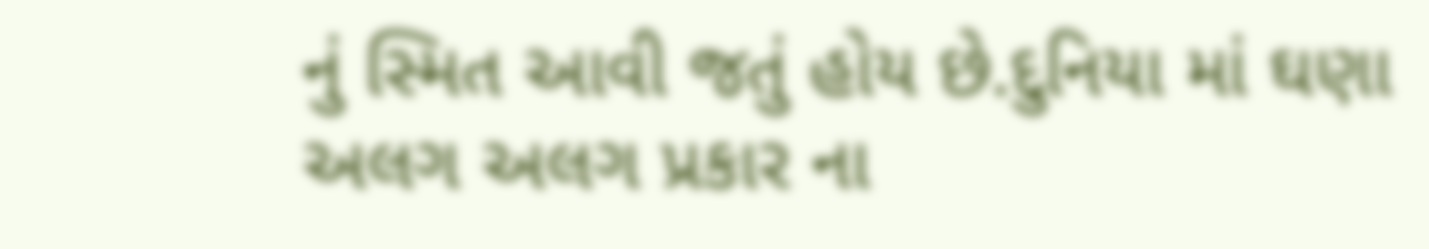નું સ્મિત આવી જતું હોય છે.દુનિયા માં ઘણા અલગ અલગ પ્રકાર ના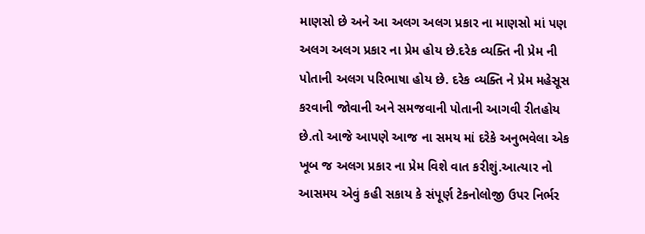માણસો છે અને આ અલગ અલગ પ્રકાર ના માણસો માં પણ અલગ અલગ પ્રકાર ના પ્રેમ હોય છે.દરેક વ્યક્તિ ની પ્રેમ ની પોતાની અલગ પરિભાષા હોય છે. દરેક વ્યક્તિ ને પ્રેમ મહેસૂસ કરવાની જોવાની અને સમજવાની પોતાની આગવી રીતહોય છે.તો આજે આપણે આજ ના સમય માં દરેકે અનુભવેલા એક ખૂબ જ અલગ પ્રકાર ના પ્રેમ વિશે વાત કરીશું.આત્યાર નો આસમય એવું કહી સકાય કે સંપૂર્ણ ટેકનોલોજી ઉપર નિર્ભર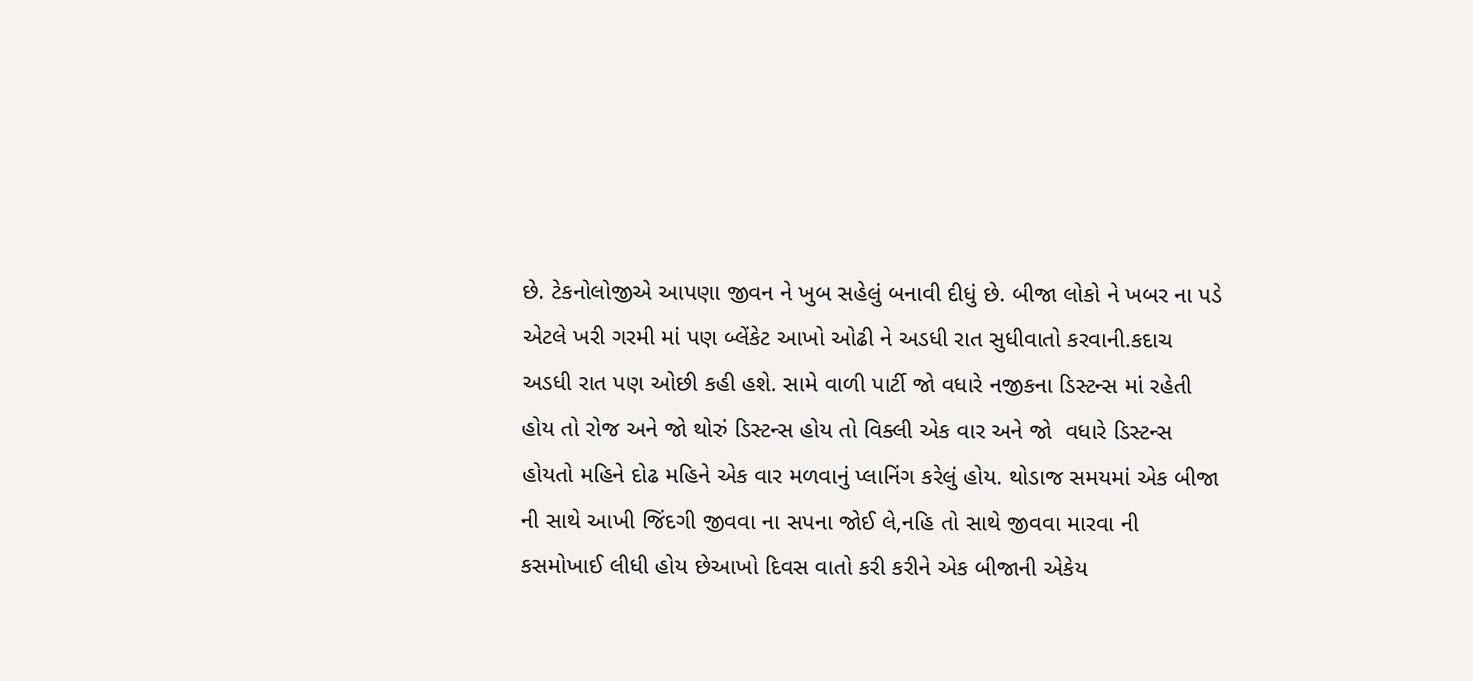છે. ટેકનોલોજીએ આપણા જીવન ને ખુબ સહેલું બનાવી દીધું છે. બીજા લોકો ને ખબર ના પડે  એટલે ખરી ગરમી માં પણ બ્લેંકેટ આખો ઓઢી ને અડધી રાત સુધીવાતો કરવાની.કદાચ અડધી રાત પણ ઓછી કહી હશે. સામે વાળી પાર્ટી જો વધારે નજીકના ડિસ્ટન્સ માં રહેતી હોય તો રોજ અને જો થોરું ડિસ્ટન્સ હોય તો વિક્લી એક વાર અને જો  વધારે ડિસ્ટન્સ હોયતો મહિને દોઢ મહિને એક વાર મળવાનું પ્લાનિંગ કરેલું હોય. થોડાજ સમયમાં એક બીજા ની સાથે આખી જિંદગી જીવવા ના સપના જોઈ લે,નહિ તો સાથે જીવવા મારવા ની કસમોખાઈ લીધી હોય છેઆખો દિવસ વાતો કરી કરીને એક બીજાની એકેય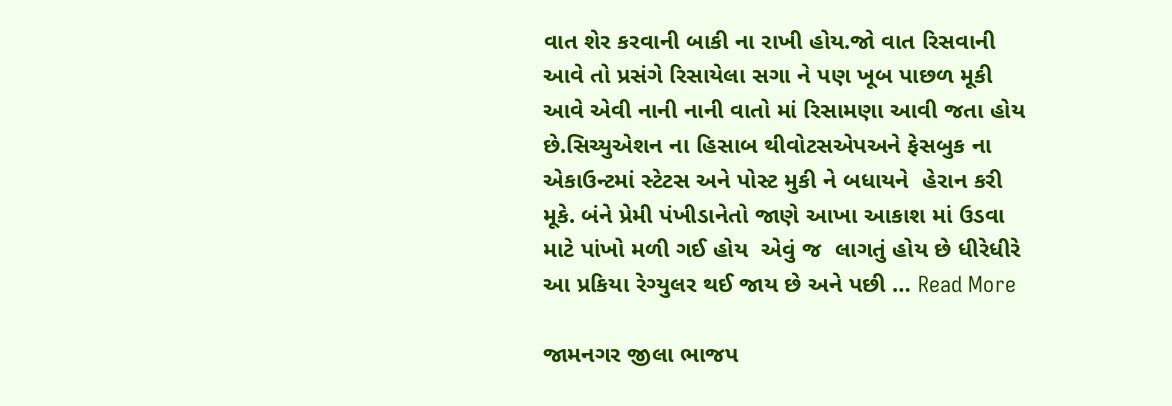વાત શેર કરવાની બાકી ના રાખી હોય.જો વાત રિસવાની આવે તો પ્રસંગે રિસાયેલા સગા ને પણ ખૂબ પાછળ મૂકી આવે એવી નાની નાની વાતો માં રિસામણા આવી જતા હોય છે.સિચ્યુએશન ના હિસાબ થીવોટસએપઅને ફેસબુક ના એકાઉન્ટમાં સ્ટેટસ અને પોસ્ટ મુકી ને બધાયને  હેરાન કરી મૂકે. બંને પ્રેમી પંખીડાનેતો જાણે આખા આકાશ માં ઉડવા માટે પાંખો મળી ગઈ હોય  એવું જ  લાગતું હોય છે ધીરેધીરે આ પ્રકિયા રેગ્યુલર થઈ જાય છે અને પછી … Read More

જામનગર જીલા ભાજપ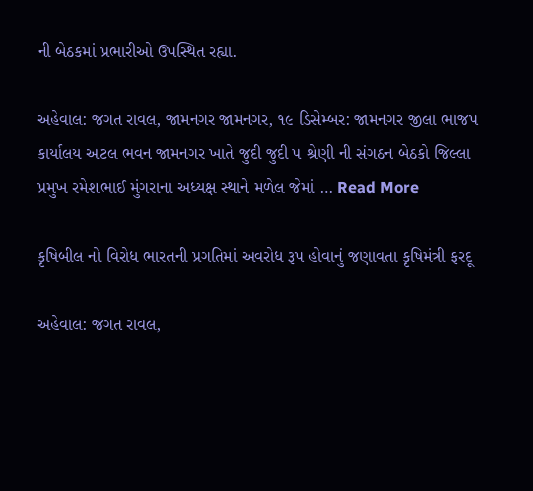ની બેઠકમાં પ્રભારીઓ ઉપસ્થિત રહ્યા.

અહેવાલ: જગત રાવલ, જામનગર જામનગર, ૧૯ ડિસેમ્બર: જામનગર જીલા ભાજપ કાર્યાલય અટલ ભવન જામનગર ખાતે જુદી જુદી ૫ શ્રેણી ની સંગઠન બેઠકો જિલ્લા પ્રમુખ રમેશભાઈ મુંગરાના અધ્યક્ષ સ્થાને મળેલ જેમાં … Read More

કૃષિબીલ નો વિરોધ ભારતની પ્રગતિમાં અવરોધ રૂપ હોવાનું જણાવતા કૃષિમંત્રી ફરદૂ

અહેવાલ: જગત રાવલ,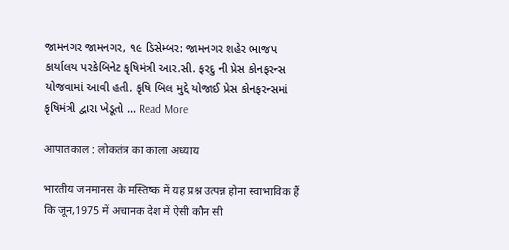જામનગર જામનગર, ૧૯ ડિસેમ્બર: જામનગર શહેર ભાજપ કાર્યાલય પરકેબિનેટ કૃષિમંત્રી આર.સી. ફરદુ ની પ્રેસ કોનફરન્સ યોજવામાં આવી હતી. કૃષિ બિલ મુદ્દે યોજાઈ પ્રેસ કોનફરન્સમાં કૃષિમંત્રી દ્વારા ખેડૂતો … Read More

आपातकाल : लोकतंत्र का काला अध्याय

भारतीय जनमानस के मस्तिष्क में यह प्रश्न उत्पन्न होना स्वाभाविक हैं कि जून,1975 में अचानक देश में ऐसी कौन सी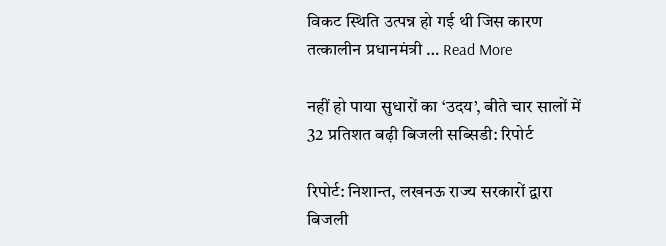विकट स्थिति उत्पन्न हो गई थी जिस कारण तत्कालीन प्रधानमंत्री … Read More

नहीं हो पाया सुधारों का ‘उदय’, बीते चार सालों में 32 प्रतिशत बढ़ी बिजली सब्सिडी: रिपोर्ट

रिपोर्ट: निशान्त, लखनऊ राज्‍य सरकारों द्वारा बिजली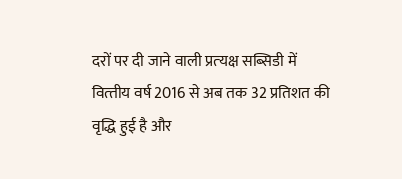दरों पर दी जाने वाली प्रत्‍यक्ष सब्सिडी में वित्‍तीय वर्ष 2016 से अब तक 32 प्रतिशत की वृद्धि हुई है और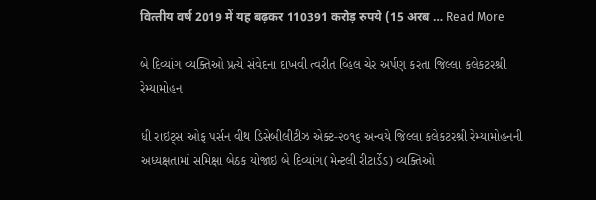वित्‍तीय वर्ष 2019 में यह बढ़कर 110391 करोड़ रुपये (15 अरब … Read More

બે દિવ્યાંગ વ્યક્તિઓ પ્રત્યે સંવેદના દાખવી ત્વરીત વ્હિલ ચેર અર્પણ કરતા જિલ્લા કલેકટરશ્રી રેમ્યામોહન

ધી રાઇટ્સ ઓફ પર્સન વીથ ડિસેબીલીટીઝ એક્ટ-૨૦૧૬ અન્વયે જિલ્લા કલેકટરશ્રી રેમ્યામોહનની અધ્યક્ષતામાં સમિક્ષા બેઠક યોજાઇ બે દિવ્યાંગ(મેન્ટલી રીટાર્ડેડ) વ્યક્તિઓ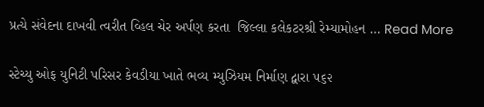પ્રત્યે સંવેદના દાખવી ત્વરીત વ્હિલ ચેર અર્પણ કરતા  જિલ્લા કલેકટરશ્રી રેમ્યામોહન … Read More

સ્ટેચ્યુ ઓફ યુનિટી પરિસર કેવડીયા ખાતે ભવ્ય મ્યુઝિયમ નિર્માણ દ્વારા ૫૬૨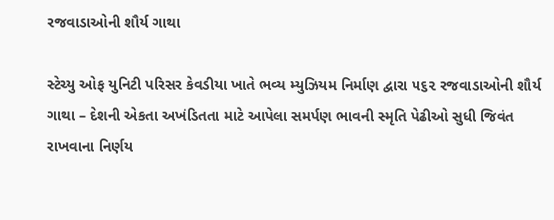રજવાડાઓની શૌર્ય ગાથા

સ્ટેચ્યુ ઓફ યુનિટી પરિસર કેવડીયા ખાતે ભવ્ય મ્યુઝિયમ નિર્માણ દ્વારા ૫૬૨ રજવાડાઓની શૌર્ય ગાથા – દેશની એકતા અખંડિતતા માટે આપેલા સમર્પણ ભાવની સ્મૃતિ પેઢીઓ સુધી જિવંત રાખવાના નિર્ણય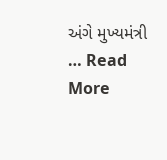અંગે મુખ્યમંત્રી … Read More